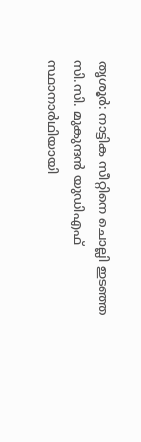തൃശൂർ: നാട്ടിക സീറ്റിനെ ചൊല്ലി ഇടഞ്ഞ സി.സി. മുകുന്ദൻ യുഡിഎഫ് സ്ഥാനാർഥിയായി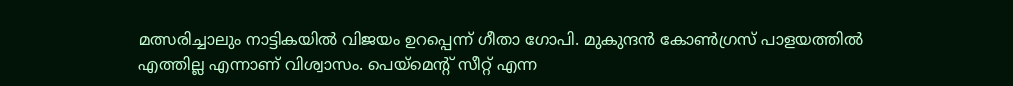മത്സരിച്ചാലും നാട്ടികയിൽ വിജയം ഉറപ്പെന്ന് ഗീതാ ഗോപി. മുകുന്ദൻ കോൺഗ്രസ് പാളയത്തിൽ എത്തില്ല എന്നാണ് വിശ്വാസം. പെയ്മെന്റ് സീറ്റ് എന്ന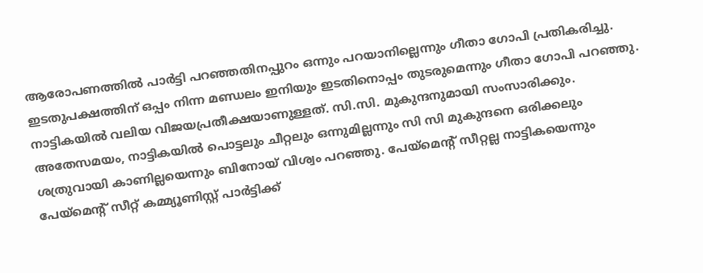ആരോപണത്തിൽ പാർട്ടി പറഞ്ഞതിനപ്പുറം ഒന്നും പറയാനില്ലെന്നും ഗീതാ ഗോപി പ്രതികരിച്ചു.
ഇടതുപക്ഷത്തിന് ഒപ്പം നിന്ന മണ്ഡലം ഇനിയും ഇടതിനൊപ്പം തുടരുമെന്നും ഗീതാ ഗോപി പറഞ്ഞു. നാട്ടികയിൽ വലിയ വിജയപ്രതീക്ഷയാണുള്ളത്. സി.സി. മുകുന്ദനുമായി സംസാരിക്കും.
അതേസമയം, നാട്ടികയിൽ പൊട്ടലും ചീറ്റലും ഒന്നുമില്ലന്നും സി സി മുകുന്ദനെ ഒരിക്കലും ശത്രുവായി കാണില്ലയെന്നും ബിനോയ് വിശ്വം പറഞ്ഞു. പേയ്മെൻ്റ് സീറ്റല്ല നാട്ടികയെന്നും പേയ്മെന്റ് സീറ്റ് കമ്മ്യൂണിസ്റ്റ് പാർട്ടിക്ക്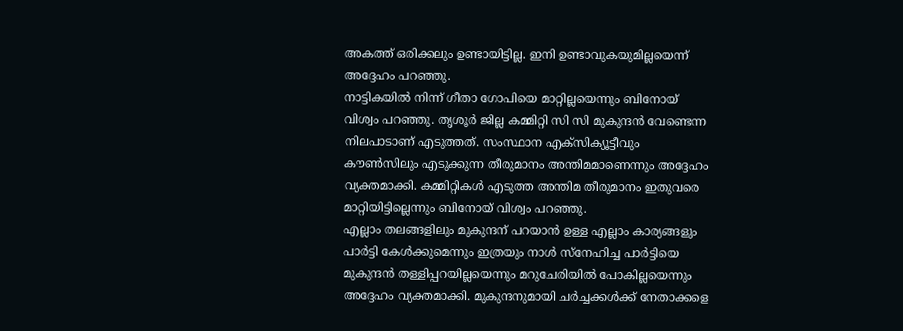അകത്ത് ഒരിക്കലും ഉണ്ടായിട്ടില്ല. ഇനി ഉണ്ടാവുകയുമില്ലയെന്ന് അദ്ദേഹം പറഞ്ഞു.
നാട്ടികയിൽ നിന്ന് ഗീതാ ഗോപിയെ മാറ്റില്ലയെന്നും ബിനോയ് വിശ്വം പറഞ്ഞു. തൃശൂർ ജില്ല കമ്മിറ്റി സി സി മുകുന്ദൻ വേണ്ടെന്ന നിലപാടാണ് എടുത്തത്. സംസ്ഥാന എക്സിക്യൂട്ടീവും കൗൺസിലും എടുക്കുന്ന തീരുമാനം അന്തിമമാണെന്നും അദ്ദേഹം വ്യക്തമാക്കി. കമ്മിറ്റികൾ എടുത്ത അന്തിമ തീരുമാനം ഇതുവരെ മാറ്റിയിട്ടില്ലെന്നും ബിനോയ് വിശ്വം പറഞ്ഞു.
എല്ലാം തലങ്ങളിലും മുകുന്ദന് പറയാൻ ഉള്ള എല്ലാം കാര്യങ്ങളും പാർട്ടി കേൾക്കുമെന്നും ഇത്രയും നാൾ സ്നേഹിച്ച പാർട്ടിയെ മുകുന്ദൻ തള്ളിപ്പറയില്ലയെന്നും മറുചേരിയിൽ പോകില്ലയെന്നും അദ്ദേഹം വ്യക്തമാക്കി. മുകുന്ദനുമായി ചർച്ചക്കൾക്ക് നേതാക്കളെ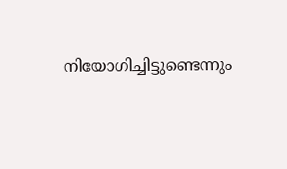നിയോഗിച്ചിട്ടുണ്ടെന്നും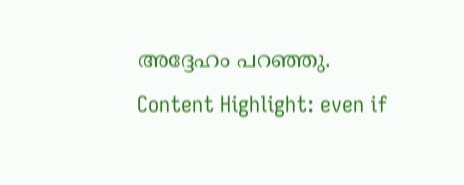അദ്ദേഹം പറഞ്ഞു.
Content Highlight: even if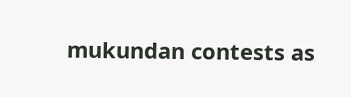mukundan contests as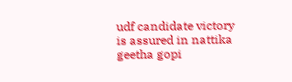udf candidate victory is assured in nattika geetha gopi